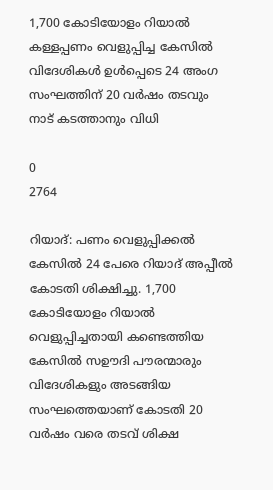1,700 കോടിയോളം റിയാല്‍ കള്ളപ്പണം വെളുപ്പിച്ച കേസിൽ വിദേശികൾ ഉൾപ്പെടെ 24 അംഗ സംഘത്തിന് 20 വർഷം തടവും നാട് കടത്താനും വിധി

0
2764

റിയാദ്: പണം വെളുപ്പിക്കല്‍ കേസിൽ 24 പേരെ റിയാദ് അപ്പീല്‍ കോടതി ശിക്ഷിച്ചു. 1,700 കോടിയോളം റിയാല്‍ വെളുപ്പിച്ചതായി കണ്ടെത്തിയ കേസിൽ സഊദി പൗരന്മാരും വിദേശികളും അടങ്ങിയ സംഘത്തെയാണ് കോടതി 20 വർഷം വരെ തടവ് ശിക്ഷ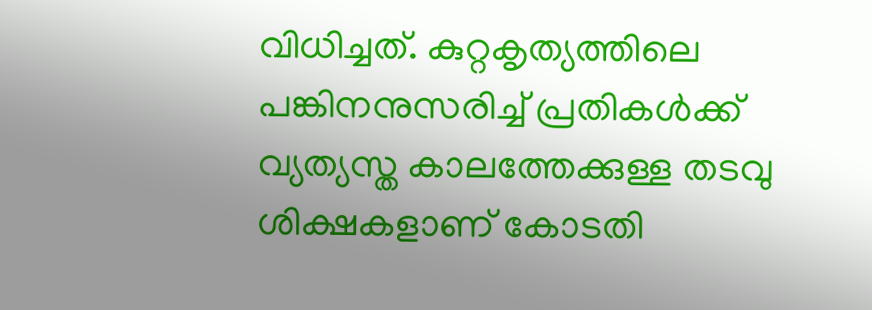വിധിച്ചത്. കുറ്റകൃത്യത്തിലെ പങ്കിനനുസരിച്ച് പ്രതികള്‍ക്ക് വ്യത്യസ്ത കാലത്തേക്കുള്ള തടവു ശിക്ഷകളാണ് കോടതി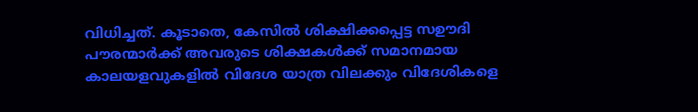വിധിച്ചത്. കൂടാതെ, കേസിൽ ശിക്ഷിക്കപ്പെട്ട സഊദി പൗരന്മാർക്ക് അവരുടെ ശിക്ഷകൾക്ക് സമാനമായ കാലയളവുകളിൽ വിദേശ യാത്ര വിലക്കും വിദേശികളെ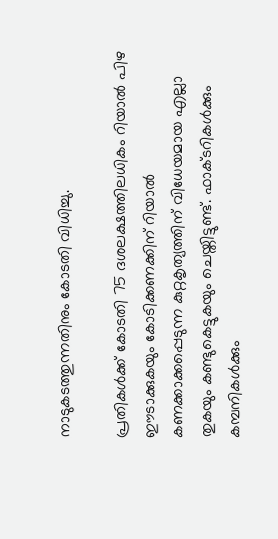നാടുകടത്തുന്നതിനും കോടതി വിധിച്ചു.

പ്രതികൾക്ക് കോടതി 75 ദശലക്ഷത്തിലധികം റിയാൽ പിഴ ഈടാക്കുകയും കോടിക്കണക്കിന് റിയാൽ കണക്കാക്കപ്പെടുന്ന കുറ്റകൃത്യത്തിന് വിധേയമായ എല്ലാ തുകയും കണ്ടുകെട്ടുകയും ചെയ്തിട്ടുണ്ട്. ഫാക്ടറികൾക്കും കമ്പനികൾക്കും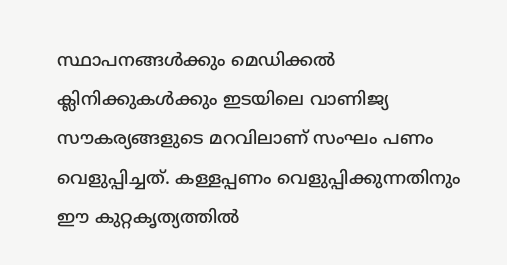സ്ഥാപനങ്ങൾക്കും മെഡിക്കൽ ക്ലിനിക്കുകൾക്കും ഇടയിലെ വാണിജ്യ സൗകര്യങ്ങളുടെ മറവിലാണ് സംഘം പണം വെളുപ്പിച്ചത്. കള്ളപ്പണം വെളുപ്പിക്കുന്നതിനും ഈ കുറ്റകൃത്യത്തിൽ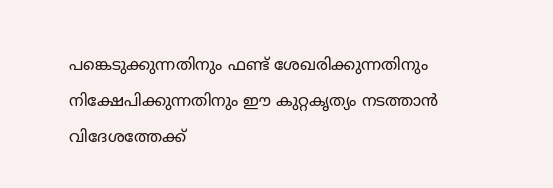പങ്കെടുക്കുന്നതിനും ഫണ്ട് ശേഖരിക്കുന്നതിനും നിക്ഷേപിക്കുന്നതിനും ഈ കുറ്റകൃത്യം നടത്താൻ വിദേശത്തേക്ക്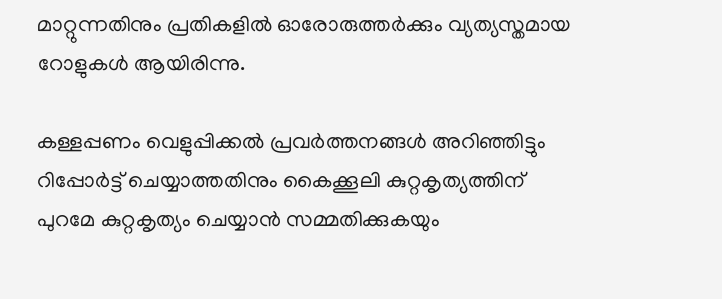മാറ്റുന്നതിനും പ്രതികളിൽ ഓരോരുത്തർക്കും വ്യത്യസ്തമായ റോളുകൾ ആയിരിന്നു.

കള്ളപ്പണം വെളുപ്പിക്കൽ പ്രവർത്തനങ്ങൾ അറിഞ്ഞിട്ടും റിപ്പോർട്ട് ചെയ്യാത്തതിനും കൈക്കൂലി കുറ്റകൃത്യത്തിന് പുറമേ കുറ്റകൃത്യം ചെയ്യാൻ സമ്മതിക്കുകയും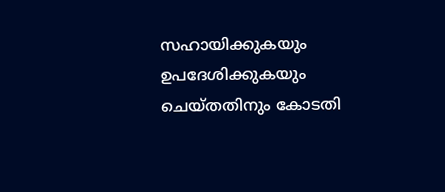സഹായിക്കുകയും ഉപദേശിക്കുകയും ചെയ്തതിനും കോടതി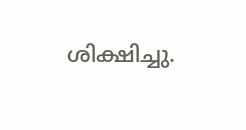ശിക്ഷിച്ചു.